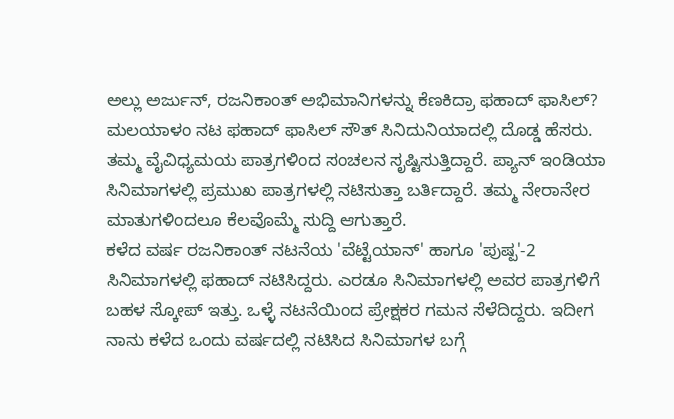ಅಲ್ಲು ಅರ್ಜುನ್, ರಜನಿಕಾಂತ್ ಅಭಿಮಾನಿಗಳನ್ನು ಕೆಣಕಿದ್ರಾ ಫಹಾದ್ ಫಾಸಿಲ್?
ಮಲಯಾಳಂ ನಟ ಫಹಾದ್ ಫಾಸಿಲ್ ಸೌತ್ ಸಿನಿದುನಿಯಾದಲ್ಲಿ ದೊಡ್ಡ ಹೆಸರು. ತಮ್ಮ ವೈವಿಧ್ಯಮಯ ಪಾತ್ರಗಳಿಂದ ಸಂಚಲನ ಸೃಷ್ಟಿಸುತ್ತಿದ್ದಾರೆ. ಪ್ಯಾನ್ ಇಂಡಿಯಾ ಸಿನಿಮಾಗಳಲ್ಲಿ ಪ್ರಮುಖ ಪಾತ್ರಗಳಲ್ಲಿ ನಟಿಸುತ್ತಾ ಬರ್ತಿದ್ದಾರೆ. ತಮ್ಮ ನೇರಾನೇರ ಮಾತುಗಳಿಂದಲೂ ಕೆಲವೊಮ್ಮೆ ಸುದ್ದಿ ಆಗುತ್ತಾರೆ.
ಕಳೆದ ವರ್ಷ ರಜನಿಕಾಂತ್ ನಟನೆಯ 'ವೆಟ್ಟೆಯಾನ್' ಹಾಗೂ 'ಪುಷ್ಪ'-2 ಸಿನಿಮಾಗಳಲ್ಲಿ ಫಹಾದ್ ನಟಿಸಿದ್ದರು. ಎರಡೂ ಸಿನಿಮಾಗಳಲ್ಲಿ ಅವರ ಪಾತ್ರಗಳಿಗೆ ಬಹಳ ಸ್ಕೋಪ್ ಇತ್ತು. ಒಳ್ಳೆ ನಟನೆಯಿಂದ ಪ್ರೇಕ್ಷಕರ ಗಮನ ಸೆಳೆದಿದ್ದರು. ಇದೀಗ ನಾನು ಕಳೆದ ಒಂದು ವರ್ಷದಲ್ಲಿ ನಟಿಸಿದ ಸಿನಿಮಾಗಳ ಬಗ್ಗೆ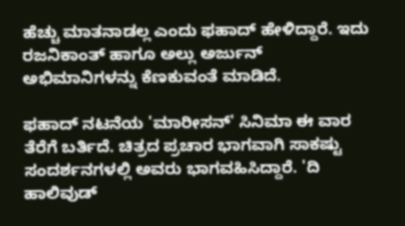ಹೆಚ್ಚು ಮಾತನಾಡಲ್ಲ ಎಂದು ಫಹಾದ್ ಹೇಳಿದ್ದಾರೆ. ಇದು ರಜನಿಕಾಂತ್ ಹಾಗೂ ಅಲ್ಲು ಅರ್ಜುನ್ ಅಭಿಮಾನಿಗಳನ್ನು ಕೆಣಕುವಂತೆ ಮಾಡಿದೆ.

ಫಹಾದ್ ನಟನೆಯ 'ಮಾರೀಸನ್' ಸಿನಿಮಾ ಈ ವಾರ ತೆರೆಗೆ ಬರ್ತಿದೆ. ಚಿತ್ರದ ಪ್ರಚಾರ ಭಾಗವಾಗಿ ಸಾಕಷ್ಟು ಸಂದರ್ಶನಗಳಲ್ಲಿ ಅವರು ಭಾಗವಹಿಸಿದ್ದಾರೆ. 'ದಿ ಹಾಲಿವುಡ್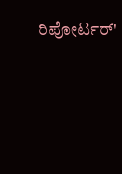ರಿಪೋರ್ಟರ್'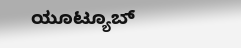ಯೂಟ್ಯೂಬ್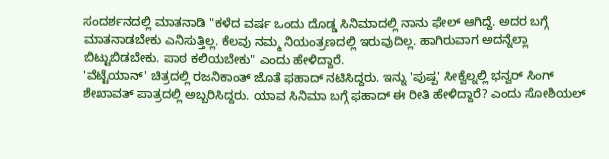ಸಂದರ್ಶನದಲ್ಲಿ ಮಾತನಾಡಿ "ಕಳೆದ ವರ್ಷ ಒಂದು ದೊಡ್ಡ ಸಿನಿಮಾದಲ್ಲಿ ನಾನು ಫೇಲ್ ಆಗಿದ್ದೆ. ಅದರ ಬಗ್ಗೆ ಮಾತನಾಡಬೇಕು ಎನಿಸುತ್ತಿಲ್ಲ. ಕೆಲವು ನಮ್ಮ ನಿಯಂತ್ರಣದಲ್ಲಿ ಇರುವುದಿಲ್ಲ. ಹಾಗಿರುವಾಗ ಅದನ್ನೆಲ್ಲಾ ಬಿಟ್ಟುಬಿಡಬೇಕು. ಪಾಠ ಕಲಿಯಬೇಕು" ಎಂದು ಹೇಳಿದ್ದಾರೆ.
'ವೆಟ್ಟೆಯಾನ್' ಚಿತ್ರದಲ್ಲಿ ರಜನಿಕಾಂತ್ ಜೊತೆ ಫಹಾದ್ ನಟಿಸಿದ್ದರು. ಇನ್ನು 'ಪುಷ್ಪ' ಸೀಕ್ವೆಲ್ನಲ್ಲಿ ಭನ್ವರ್ ಸಿಂಗ್ ಶೇಖಾವತ್ ಪಾತ್ರದಲ್ಲಿ ಅಬ್ಬರಿಸಿದ್ದರು. ಯಾವ ಸಿನಿಮಾ ಬಗ್ಗೆ ಫಹಾದ್ ಈ ರೀತಿ ಹೇಳಿದ್ದಾರೆ? ಎಂದು ಸೋಶಿಯಲ್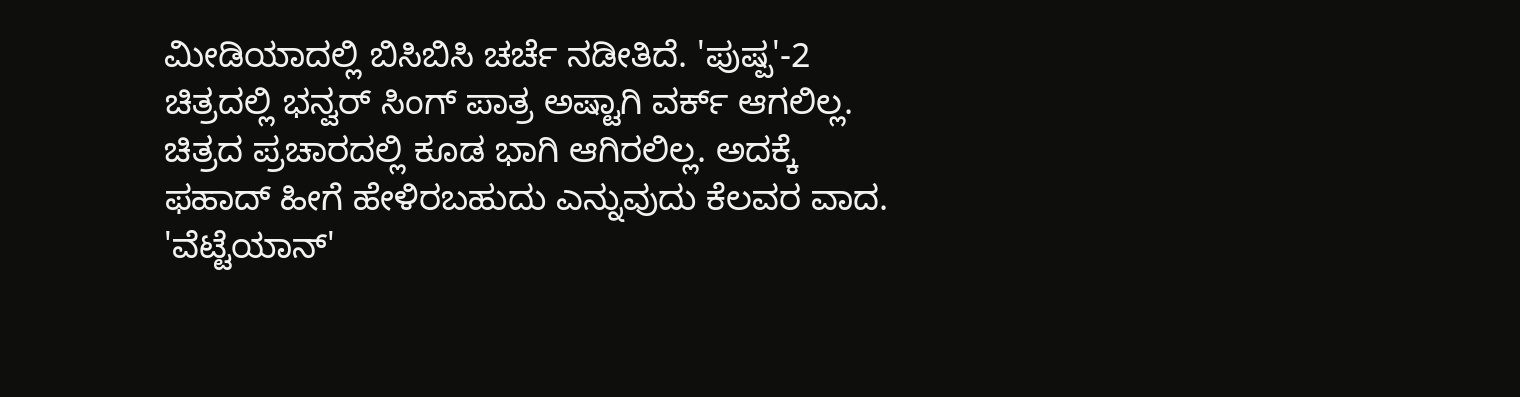ಮೀಡಿಯಾದಲ್ಲಿ ಬಿಸಿಬಿಸಿ ಚರ್ಚೆ ನಡೀತಿದೆ. 'ಪುಷ್ಪ'-2 ಚಿತ್ರದಲ್ಲಿ ಭನ್ವರ್ ಸಿಂಗ್ ಪಾತ್ರ ಅಷ್ಟಾಗಿ ವರ್ಕ್ ಆಗಲಿಲ್ಲ. ಚಿತ್ರದ ಪ್ರಚಾರದಲ್ಲಿ ಕೂಡ ಭಾಗಿ ಆಗಿರಲಿಲ್ಲ. ಅದಕ್ಕೆ ಫಹಾದ್ ಹೀಗೆ ಹೇಳಿರಬಹುದು ಎನ್ನುವುದು ಕೆಲವರ ವಾದ. 'ವೆಟ್ಟೆಯಾನ್'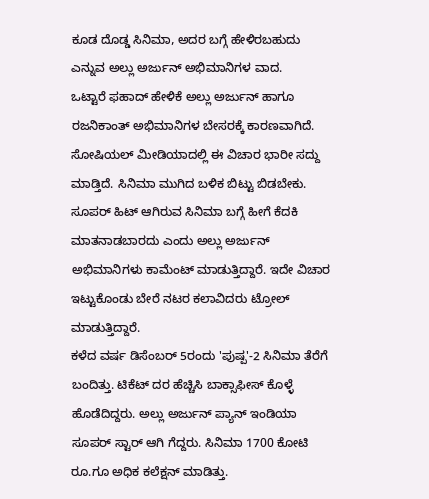ಕೂಡ ದೊಡ್ಡ ಸಿನಿಮಾ, ಅದರ ಬಗ್ಗೆ ಹೇಳಿರಬಹುದು ಎನ್ನುವ ಅಲ್ಲು ಅರ್ಜುನ್ ಅಭಿಮಾನಿಗಳ ವಾದ.
ಒಟ್ಟಾರೆ ಫಹಾದ್ ಹೇಳಿಕೆ ಅಲ್ಲು ಅರ್ಜುನ್ ಹಾಗೂ ರಜನಿಕಾಂತ್ ಅಭಿಮಾನಿಗಳ ಬೇಸರಕ್ಕೆ ಕಾರಣವಾಗಿದೆ. ಸೋಷಿಯಲ್ ಮೀಡಿಯಾದಲ್ಲಿ ಈ ವಿಚಾರ ಭಾರೀ ಸದ್ದು ಮಾಡ್ತಿದೆ. ಸಿನಿಮಾ ಮುಗಿದ ಬಳಿಕ ಬಿಟ್ಟು ಬಿಡಬೇಕು. ಸೂಪರ್ ಹಿಟ್ ಆಗಿರುವ ಸಿನಿಮಾ ಬಗ್ಗೆ ಹೀಗೆ ಕೆದಕಿ ಮಾತನಾಡಬಾರದು ಎಂದು ಅಲ್ಲು ಅರ್ಜುನ್ ಅಭಿಮಾನಿಗಳು ಕಾಮೆಂಟ್ ಮಾಡುತ್ತಿದ್ದಾರೆ. ಇದೇ ವಿಚಾರ ಇಟ್ಟುಕೊಂಡು ಬೇರೆ ನಟರ ಕಲಾವಿದರು ಟ್ರೋಲ್ ಮಾಡುತ್ತಿದ್ದಾರೆ.
ಕಳೆದ ವರ್ಷ ಡಿಸೆಂಬರ್ 5ರಂದು 'ಪುಷ್ಪ'-2 ಸಿನಿಮಾ ತೆರೆಗೆ ಬಂದಿತ್ತು. ಟಿಕೆಟ್ ದರ ಹೆಚ್ಚಿಸಿ ಬಾಕ್ಸಾಫೀಸ್ ಕೊಳ್ಳೆ ಹೊಡೆದಿದ್ದರು. ಅಲ್ಲು ಅರ್ಜುನ್ ಪ್ಯಾನ್ ಇಂಡಿಯಾ ಸೂಪರ್ ಸ್ಟಾರ್ ಆಗಿ ಗೆದ್ದರು. ಸಿನಿಮಾ 1700 ಕೋಟಿ ರೂ.ಗೂ ಅಧಿಕ ಕಲೆಕ್ಷನ್ ಮಾಡಿತ್ತು.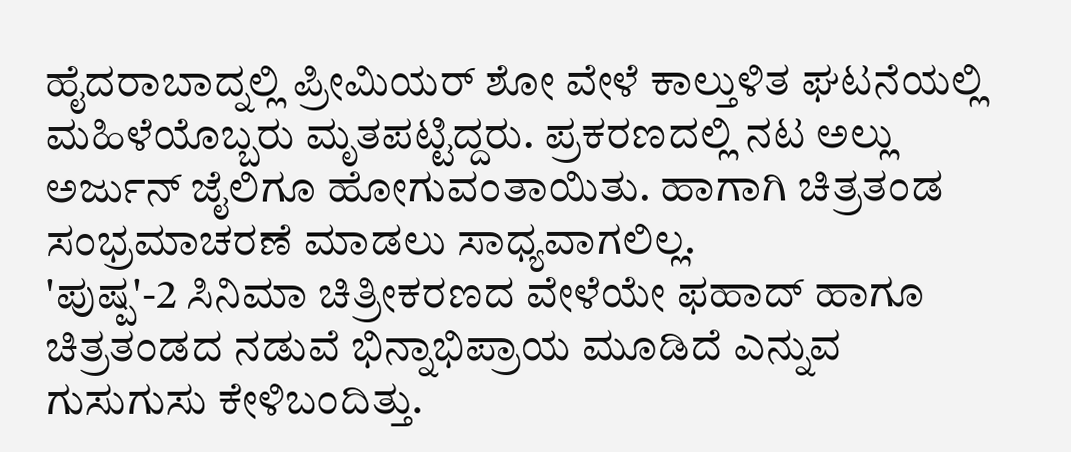ಹೈದರಾಬಾದ್ನಲ್ಲಿ ಪ್ರೀಮಿಯರ್ ಶೋ ವೇಳೆ ಕಾಲ್ತುಳಿತ ಘಟನೆಯಲ್ಲಿ ಮಹಿಳೆಯೊಬ್ಬರು ಮೃತಪಟ್ಟಿದ್ದರು. ಪ್ರಕರಣದಲ್ಲಿ ನಟ ಅಲ್ಲು ಅರ್ಜುನ್ ಜೈಲಿಗೂ ಹೋಗುವಂತಾಯಿತು. ಹಾಗಾಗಿ ಚಿತ್ರತಂಡ ಸಂಭ್ರಮಾಚರಣೆ ಮಾಡಲು ಸಾಧ್ಯವಾಗಲಿಲ್ಲ.
'ಪುಷ್ಪ'-2 ಸಿನಿಮಾ ಚಿತ್ರೀಕರಣದ ವೇಳೆಯೇ ಫಹಾದ್ ಹಾಗೂ ಚಿತ್ರತಂಡದ ನಡುವೆ ಭಿನ್ನಾಭಿಪ್ರಾಯ ಮೂಡಿದೆ ಎನ್ನುವ ಗುಸುಗುಸು ಕೇಳಿಬಂದಿತ್ತು.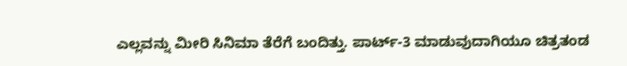ಎಲ್ಲವನ್ನು ಮೀರಿ ಸಿನಿಮಾ ತೆರೆಗೆ ಬಂದಿತ್ತು. ಪಾರ್ಟ್-3 ಮಾಡುವುದಾಗಿಯೂ ಚಿತ್ರತಂಡ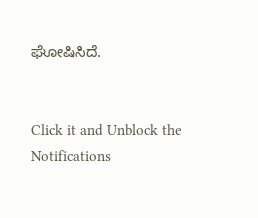ಘೋಷಿಸಿದೆ.


Click it and Unblock the Notifications